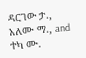ዳርገው ታ., አለሙ ማ., and ተካ ሙ.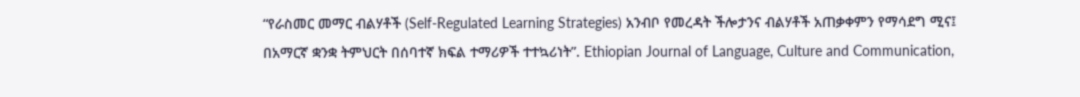“የራስመር መማር ብልሃቶች (Self-Regulated Learning Strategies) አንብቦ የመረዳት ችሎታንና ብልሃቶች አጠቃቀምን የማሳደግ ሚና፤ በአማርኛ ቋንቋ ትምህርት በሰባተኛ ክፍል ተማሪዎች ተተኳሪነት”. Ethiopian Journal of Language, Culture and Communication,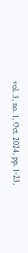vol. 3, no. 1, Oct. 2024, pp. 1-23,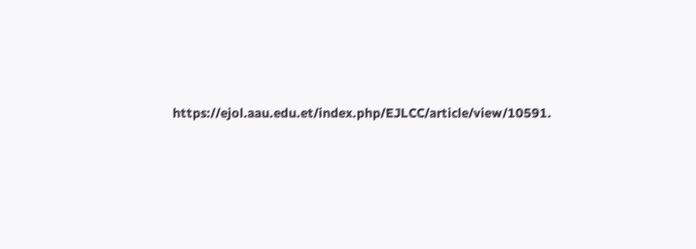https://ejol.aau.edu.et/index.php/EJLCC/article/view/10591.